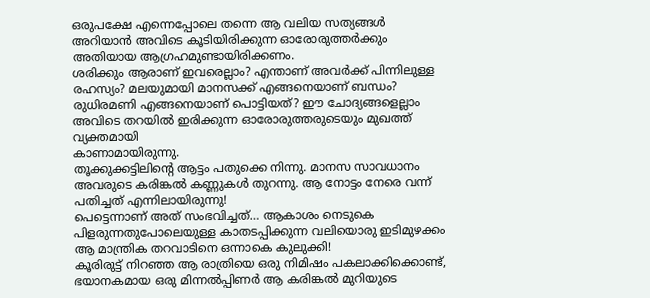ഒരുപക്ഷേ എന്നെപ്പോലെ തന്നെ ആ വലിയ സത്യങ്ങൾ അറിയാൻ അവിടെ കൂടിയിരിക്കുന്ന ഓരോരുത്തർക്കും അതിയായ ആഗ്രഹമുണ്ടായിരിക്കണം.
ശരിക്കും ആരാണ് ഇവരെല്ലാം? എന്താണ് അവർക്ക് പിന്നിലുള്ള രഹസ്യം? മലയുമായി മാനസക്ക് എങ്ങനെയാണ് ബന്ധം? രുധിരമണി എങ്ങനെയാണ് പൊട്ടിയത്? ഈ ചോദ്യങ്ങളെല്ലാം അവിടെ തറയിൽ ഇരിക്കുന്ന ഓരോരുത്തരുടെയും മുഖത്ത് വ്യക്തമായി
കാണാമായിരുന്നു.
തൂക്കുക്കട്ടിലിന്റെ ആട്ടം പതുക്കെ നിന്നു. മാനസ സാവധാനം അവരുടെ കരിങ്കൽ കണ്ണുകൾ തുറന്നു. ആ നോട്ടം നേരെ വന്ന് പതിച്ചത് എന്നിലായിരുന്നു!
പെട്ടെന്നാണ് അത് സംഭവിച്ചത്… ആകാശം നെടുകെ പിളരുന്നതുപോലെയുള്ള കാതടപ്പിക്കുന്ന വലിയൊരു ഇടിമുഴക്കം ആ മാന്ത്രിക തറവാടിനെ ഒന്നാകെ കുലുക്കി!
കൂരിരുട്ട് നിറഞ്ഞ ആ രാത്രിയെ ഒരു നിമിഷം പകലാക്കിക്കൊണ്ട്, ഭയാനകമായ ഒരു മിന്നൽപ്പിണർ ആ കരിങ്കൽ മുറിയുടെ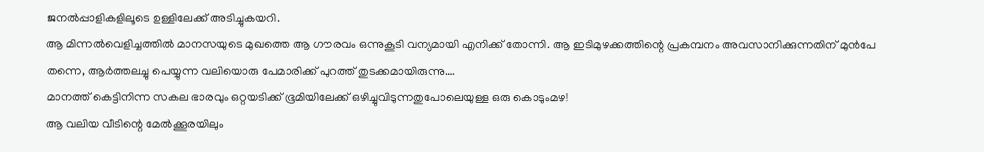ജനൽപ്പാളികളിലൂടെ ഉള്ളിലേക്ക് അടിച്ചുകയറി.
ആ മിന്നൽവെളിച്ചത്തിൽ മാനസയുടെ മുഖത്തെ ആ ഗൗരവം ഒന്നുകൂടി വന്യമായി എനിക്ക് തോന്നി. ആ ഇടിമുഴക്കത്തിന്റെ പ്രകമ്പനം അവസാനിക്കുന്നതിന് മുൻപേ തന്നെ, ആർത്തലച്ചു പെയ്യുന്ന വലിയൊരു പേമാരിക്ക് പുറത്ത് തുടക്കമായിരുന്നു….
മാനത്ത് കെട്ടിനിന്ന സകല ഭാരവും ഒറ്റയടിക്ക് ഭൂമിയിലേക്ക് ഒഴിച്ചുവിടുന്നതുപോലെയുള്ള ഒരു കൊടുംമഴ!
ആ വലിയ വീടിന്റെ മേൽക്കൂരയിലും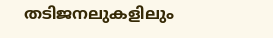തടിജനലുകളിലും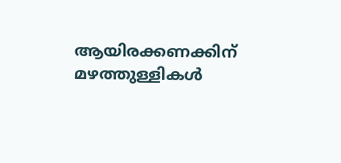ആയിരക്കണക്കിന് മഴത്തുള്ളികൾ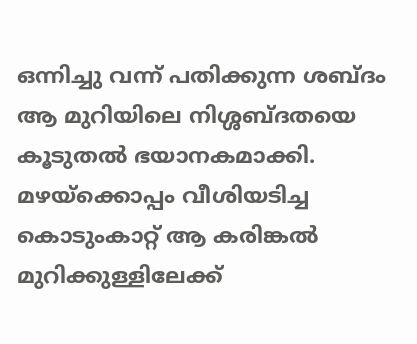ഒന്നിച്ചു വന്ന് പതിക്കുന്ന ശബ്ദം ആ മുറിയിലെ നിശ്ശബ്ദതയെ കൂടുതൽ ഭയാനകമാക്കി. മഴയ്ക്കൊപ്പം വീശിയടിച്ച കൊടുംകാറ്റ് ആ കരിങ്കൽ മുറിക്കുള്ളിലേക്ക്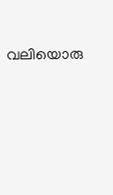വലിയൊരു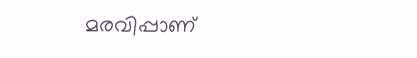മരവിപ്പാണ്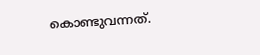കൊണ്ടുവന്നത്.